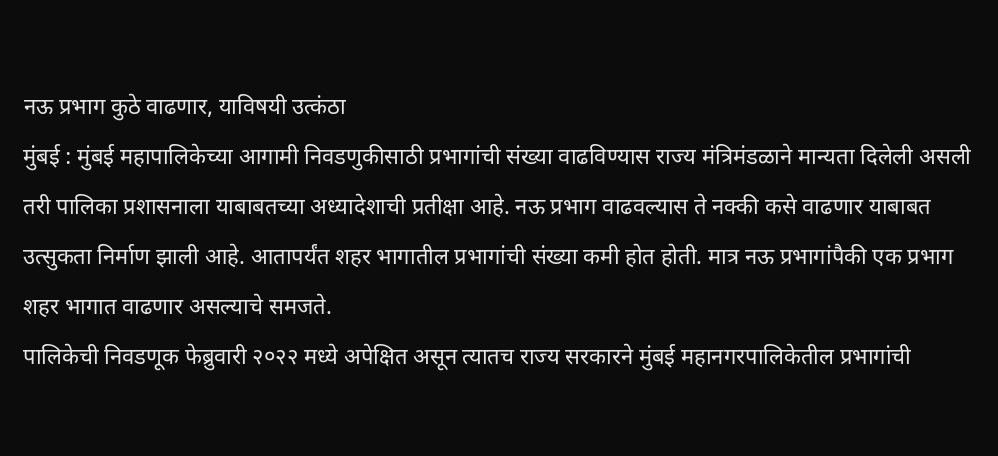नऊ प्रभाग कुठे वाढणार, याविषयी उत्कंठा
मुंबई : मुंबई महापालिकेच्या आगामी निवडणुकीसाठी प्रभागांची संख्या वाढविण्यास राज्य मंत्रिमंडळाने मान्यता दिलेली असली तरी पालिका प्रशासनाला याबाबतच्या अध्यादेशाची प्रतीक्षा आहे. नऊ प्रभाग वाढवल्यास ते नक्की कसे वाढणार याबाबत उत्सुकता निर्माण झाली आहे. आतापर्यंत शहर भागातील प्रभागांची संख्या कमी होत होती. मात्र नऊ प्रभागांपैकी एक प्रभाग शहर भागात वाढणार असल्याचे समजते.
पालिकेची निवडणूक फेब्रुवारी २०२२ मध्ये अपेक्षित असून त्यातच राज्य सरकारने मुंबई महानगरपालिकेतील प्रभागांची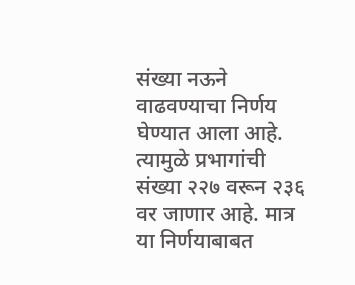संख्या नऊने वाढवण्याचा निर्णय घेण्यात आला आहे. त्यामुळे प्रभागांची संख्या २२७ वरून २३६ वर जाणार आहे. मात्र या निर्णयाबाबत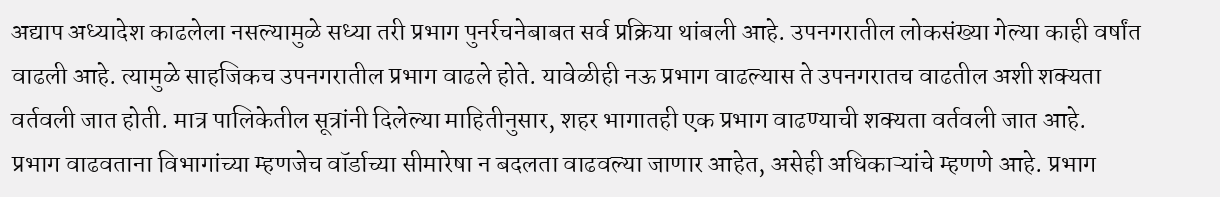अद्याप अध्यादेश काढलेला नसल्यामुळे सध्या तरी प्रभाग पुनर्रचनेबाबत सर्व प्रक्रिया थांबली आहे. उपनगरातील लोकसंख्या गेल्या काही वर्षांत वाढली आहे. त्यामुळे साहजिकच उपनगरातील प्रभाग वाढले होते. यावेळीही नऊ प्रभाग वाढल्यास ते उपनगरातच वाढतील अशी शक्यता वर्तवली जात होती. मात्र पालिकेतील सूत्रांनी दिलेल्या माहितीनुसार, शहर भागातही एक प्रभाग वाढण्याची शक्यता वर्तवली जात आहे.
प्रभाग वाढवताना विभागांच्या म्हणजेच वॉर्डाच्या सीमारेषा न बदलता वाढवल्या जाणार आहेत, असेही अधिकाऱ्यांचे म्हणणे आहे. प्रभाग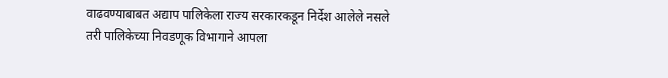वाढवण्याबाबत अद्याप पालिकेला राज्य सरकारकडून निर्देश आलेले नसले तरी पालिकेच्या निवडणूक विभागाने आपला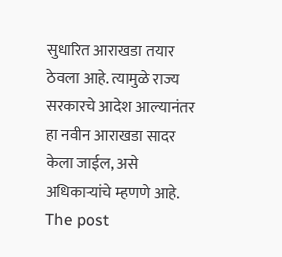सुधारित आराखडा तयार ठेवला आहे. त्यामुळे राज्य सरकारचे आदेश आल्यानंतर हा नवीन आराखडा सादर केला जाईल, असे अधिकाऱ्यांचे म्हणणे आहे.
The post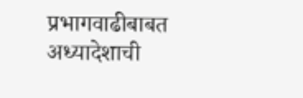प्रभागवाढीबाबत अध्यादेशाची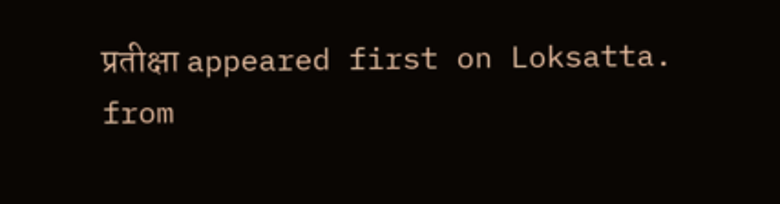प्रतीक्षा appeared first on Loksatta.
from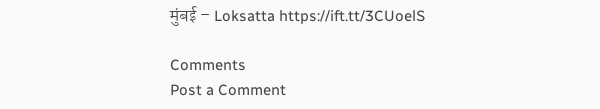मुंबई – Loksatta https://ift.tt/3CUoelS

Comments
Post a Comment